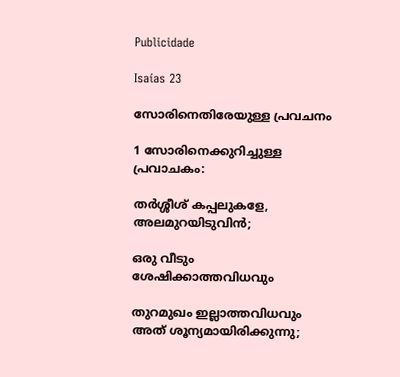Publicidade

Isaías 23

സോരിനെതിരേയുള്ള പ്രവചനം

1 സോരിനെക്കുറിച്ചുള്ള പ്രവാചകം:

തർശ്ശീശ് കപ്പലുകളേ, അലമുറയിടുവിൻ;

ഒരു വീടും ശേഷിക്കാത്തവിധവും

തുറമുഖം ഇല്ലാത്തവിധവും അത് ശൂന്യമായിരിക്കുന്നു;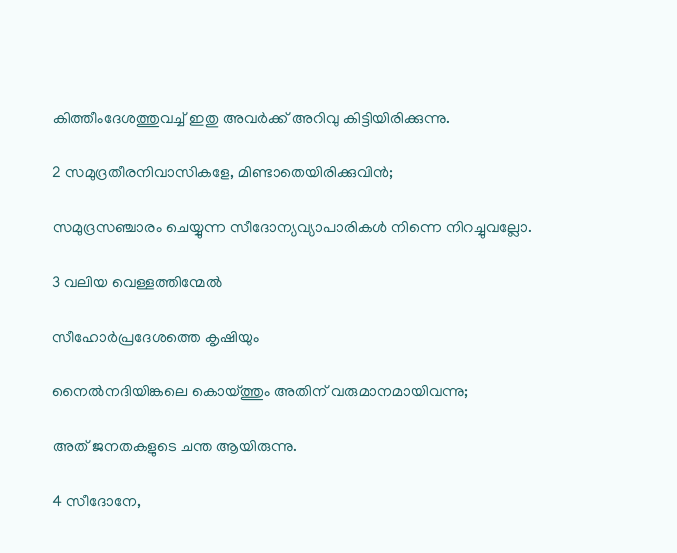കിത്തീംദേശത്തുവച്ച് ഇതു അവർക്ക് അറിവു കിട്ടിയിരിക്കുന്നു.

2 സമുദ്രതീരനിവാസികളേ, മിണ്ടാതെയിരിക്കുവിൻ;

സമുദ്രസഞ്ചാരം ചെയ്യുന്ന സീദോന്യവ്യാപാരികള്‍ നിന്നെ നിറച്ചുവല്ലോ.

3 വലിയ വെള്ളത്തിന്മേൽ

സീഹോർപ്രദേശത്തെ കൃഷിയും

നൈൽനദിയിങ്കലെ കൊയ്ത്തും അതിന് വരുമാനമായിവന്നു;

അത് ജനതകളുടെ ചന്ത ആയിരുന്നു.

4 സീദോനേ,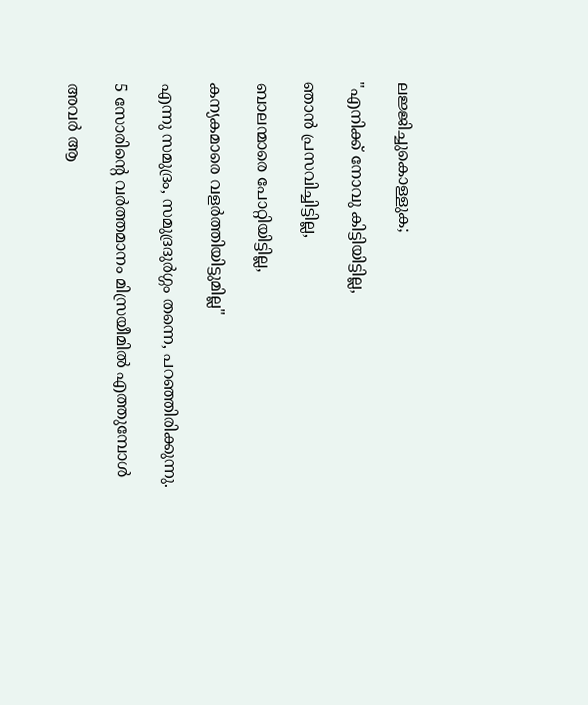ലജ്ജിച്ചുകൊള്ളുക;

"എനിക്ക് നോവു കിട്ടിയിട്ടില്ല,

ഞാൻ പ്രസവിച്ചിട്ടില്ല,

ബാലന്മാരെ പോറ്റിയിട്ടില്ല,

കന്യകമാരെ വളർത്തിയിട്ടുമില്ല"

എന്നു സമുദ്രം, സമുദ്രദുർഗ്ഗം തന്നെ, പറഞ്ഞിരിക്കുന്നു.

5 സോരിന്‍റെ വർത്തമാനം മിസ്രയീമിൽ എത്തുമ്പോൾ

അവർ ആ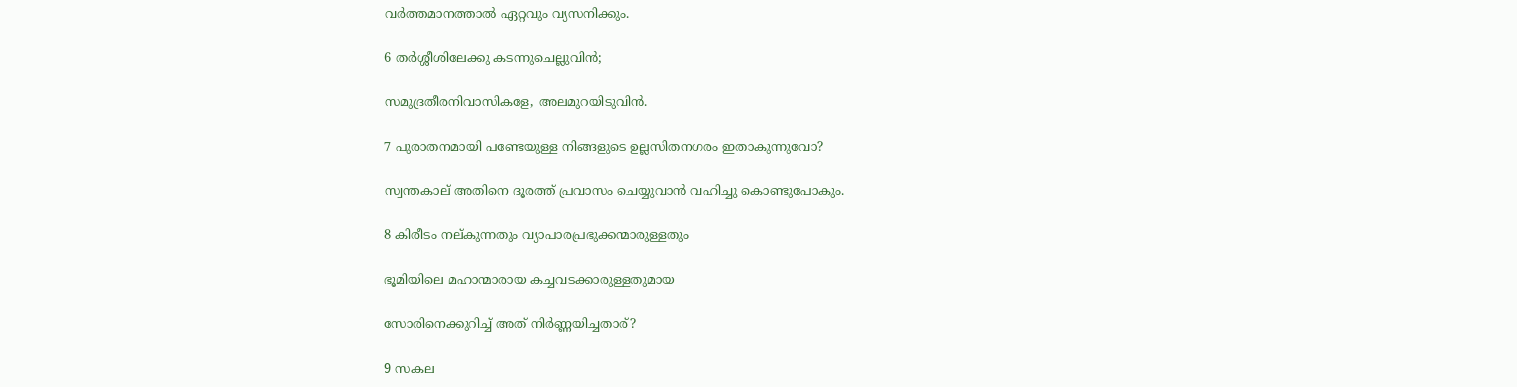വർത്തമാനത്താൽ ഏറ്റവും വ്യസനിക്കും.

6 തർശ്ശീശിലേക്കു കടന്നുചെല്ലുവിൻ;

സമുദ്രതീരനിവാസികളേ, അലമുറയിടുവിൻ.

7 പുരാതനമായി പണ്ടേയുള്ള നിങ്ങളുടെ ഉല്ലസിതനഗരം ഇതാകുന്നുവോ?

സ്വന്തകാല് അതിനെ ദൂരത്ത് പ്രവാസം ചെയ്യുവാൻ വഹിച്ചു കൊണ്ടുപോകും.

8 കിരീടം നല്കുന്നതും വ്യാപാരപ്രഭുക്കന്മാരുള്ളതും

ഭൂമിയിലെ മഹാന്മാരായ കച്ചവടക്കാരുള്ളതുമായ

സോരിനെക്കുറിച്ച് അത് നിർണ്ണയിച്ചതാര്?

9 സകല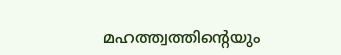മഹത്ത്വത്തിന്‍റെയും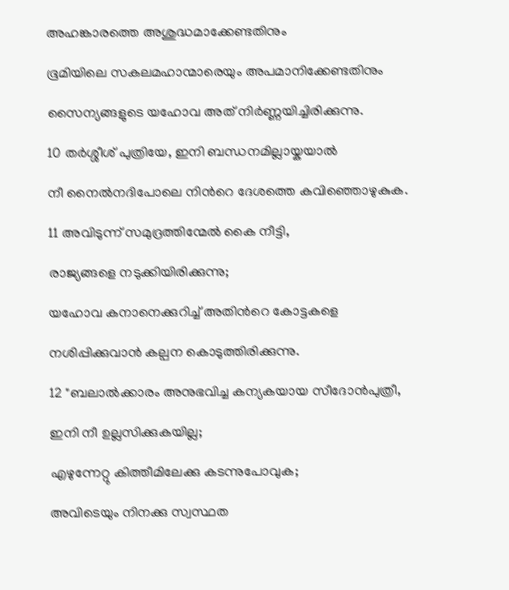അഹങ്കാരത്തെ അശുദ്ധമാക്കേണ്ടതിനും

ഭൂമിയിലെ സകലമഹാന്മാരെയും അപമാനിക്കേണ്ടതിനും

സൈന്യങ്ങളുടെ യഹോവ അത് നിർണ്ണയിച്ചിരിക്കുന്നു.

10 തർശ്ശീശ് പുത്രിയേ, ഇനി ബന്ധനമില്ലായ്കയാൽ

നീ നൈൽനദിപോലെ നിന്‍റെ ദേശത്തെ കവിഞ്ഞൊഴുകുക.

11 അവിടുന്ന് സമുദ്രത്തിന്മേൽ കൈ നീട്ടി,

രാജ്യങ്ങളെ നടുക്കിയിരിക്കുന്നു;

യഹോവ കനാനെക്കുറിച്ച് അതിന്‍റെ കോട്ടകളെ

നശിപ്പിക്കുവാൻ കല്പന കൊടുത്തിരിക്കുന്നു.

12 "ബലാല്‍ക്കാരം അനുഭവിച്ച കന്യകയായ സീദോൻപുത്രീ,

ഇനി നീ ഉല്ലസിക്കുകയില്ല;

എഴുന്നേറ്റു കിത്തീമിലേക്കു കടന്നുപോവുക;

അവിടെയും നിനക്കു സ്വസ്ഥത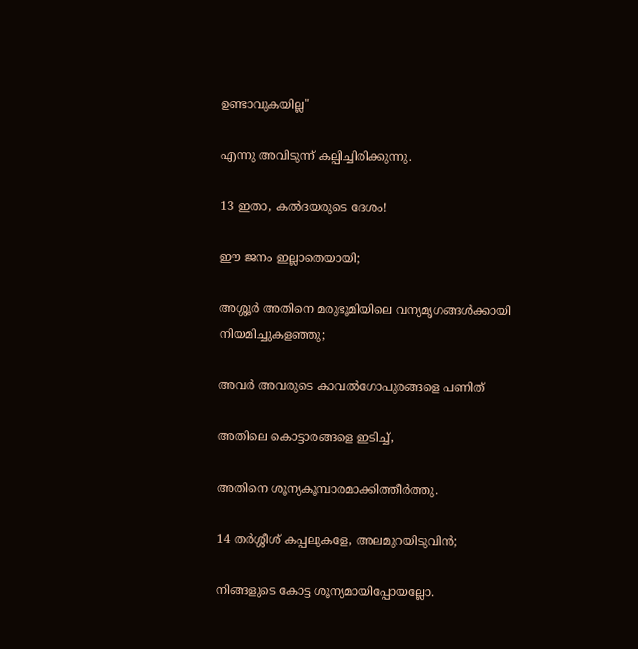ഉണ്ടാവുകയില്ല"

എന്നു അവിടുന്ന് കല്പിച്ചിരിക്കുന്നു.

13 ഇതാ, കൽദയരുടെ ദേശം!

ഈ ജനം ഇല്ലാതെയായി;

അശ്ശൂർ അതിനെ മരുഭൂമിയിലെ വന്യമൃഗങ്ങൾക്കായി നിയമിച്ചുകളഞ്ഞു;

അവർ അവരുടെ കാവൽഗോപുരങ്ങളെ പണിത്

അതിലെ കൊട്ടാരങ്ങളെ ഇടിച്ച്,

അതിനെ ശൂന്യകൂമ്പാരമാക്കിത്തീർത്തു.

14 തർശ്ശീശ് കപ്പലുകളേ, അലമുറയിടുവിൻ;

നിങ്ങളുടെ കോട്ട ശൂന്യമായിപ്പോയല്ലോ.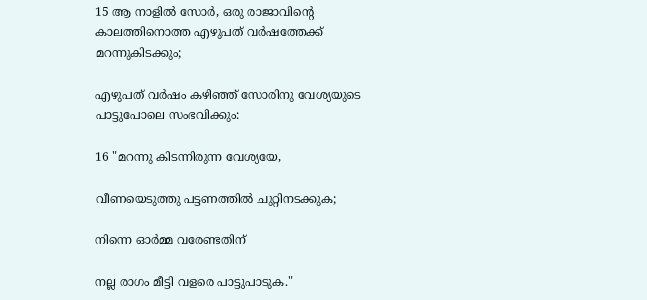15 ആ നാളിൽ സോർ, ഒരു രാജാവിന്‍റെ കാലത്തിനൊത്ത എഴുപത് വർഷത്തേക്ക് മറന്നുകിടക്കും;

എഴുപത് വർഷം കഴിഞ്ഞ് സോരിനു വേശ്യയുടെ പാട്ടുപോലെ സംഭവിക്കും:

16 "മറന്നു കിടന്നിരുന്ന വേശ്യയേ,

വീണയെടുത്തു പട്ടണത്തിൽ ചുറ്റിനടക്കുക;

നിന്നെ ഓർമ്മ വരേണ്ടതിന്

നല്ല രാഗം മീട്ടി വളരെ പാട്ടുപാടുക."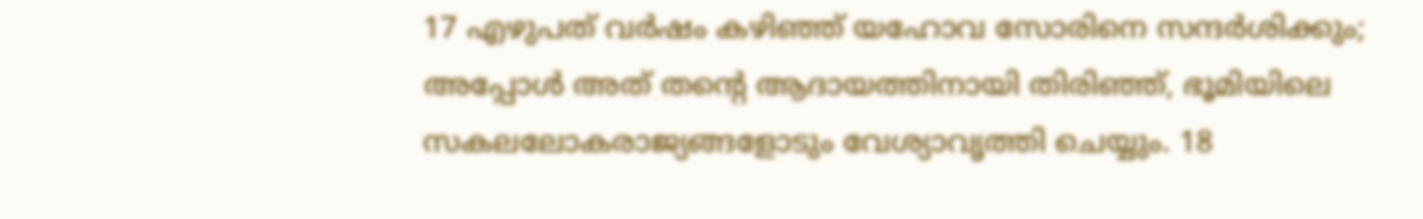17 എഴുപത് വർഷം കഴിഞ്ഞ് യഹോവ സോരിനെ സന്ദർശിക്കും; അപ്പോൾ അത് തന്‍റെ ആദായത്തിനായി തിരിഞ്ഞ്, ഭൂമിയിലെ സകലലോകരാജ്യങ്ങളോടും വേശ്യാവൃത്തി ചെയ്യും. 18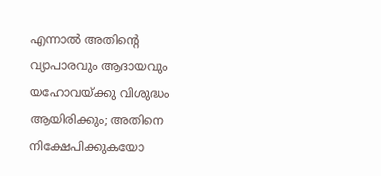എന്നാൽ അതിന്‍റെ വ്യാപാരവും ആദായവും യഹോവയ്ക്കു വിശുദ്ധം ആയിരിക്കും; അതിനെ നിക്ഷേപിക്കുകയോ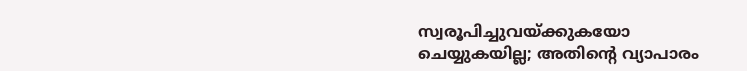സ്വരൂപിച്ചുവയ്ക്കുകയോ ചെയ്യുകയില്ല; അതിന്‍റെ വ്യാപാരം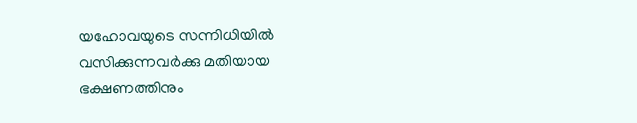യഹോവയുടെ സന്നിധിയിൽ വസിക്കുന്നവർക്കു മതിയായ ഭക്ഷണത്തിനും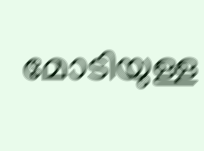മോടിയുള്ള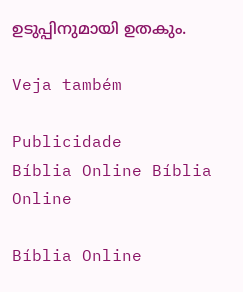ഉടുപ്പിനുമായി ഉതകും.

Veja também

Publicidade
Bíblia Online Bíblia Online

Bíblia Online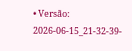• Versão: 2026-06-15_21-32-39-